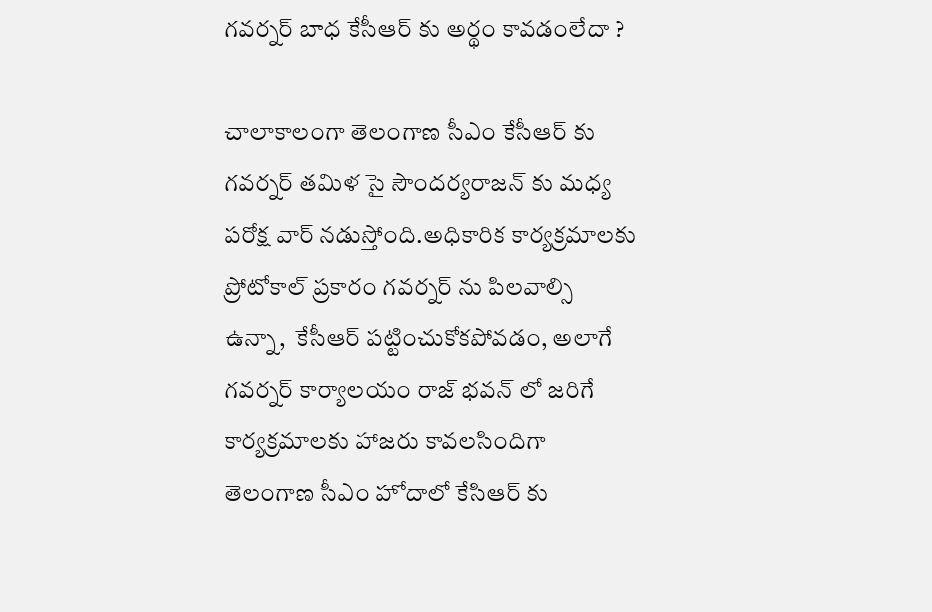గవర్నర్ బాధ కేసీఆర్ కు అర్థం కావడంలేదా ?

చాలాకాలంగా తెలంగాణ సీఎం కేసీఆర్ కు గవర్నర్ తమిళ సై సౌందర్యరాజన్ కు మధ్య పరోక్ష వార్ నడుస్తోంది.అధికారిక కార్యక్రమాలకు ప్రోటోకాల్ ప్రకారం గవర్నర్ ను పిలవాల్సి ఉన్నా,  కేసీఆర్ పట్టించుకోకపోవడం, అలాగే గవర్నర్ కార్యాలయం రాజ్ భవన్ లో జరిగే కార్యక్రమాలకు హాజరు కావలసిందిగా తెలంగాణ సీఎం హోదాలో కేసిఆర్ కు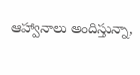ఆహ్వానాలు అందిస్తున్నా,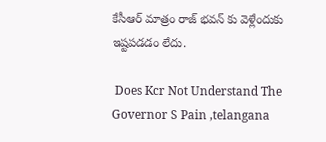కేసీఆర్ మాత్రం రాజ్ భవన్ కు వెళ్లేందుకు ఇష్టపడడం లేదు.

 Does Kcr Not Understand The Governor S Pain ,telangana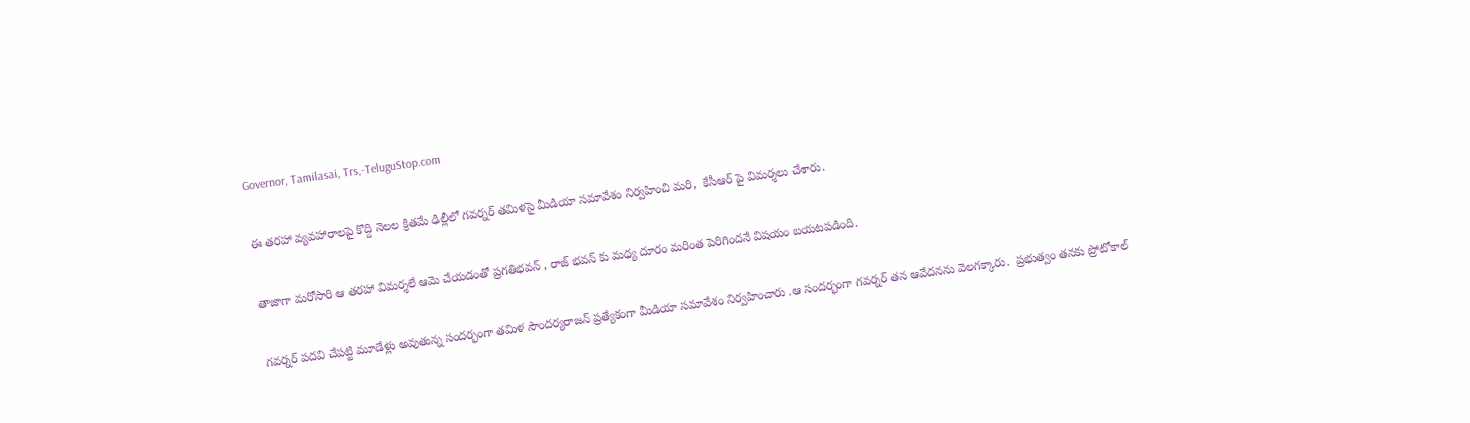Governor, Tamilasai, Trs,-TeluguStop.com

ఈ తరహా వ్యవహారాలపై కొద్ది నెలల క్రితమే ఢిల్లీలో గవర్నర్ తమిళసై మీడియా సమావేశం నిర్వహించి మరి,  కేసీఆర్ పై విమర్శలు చేశారు.

తాజాగా మరోసారి ఆ తరహా విమర్శలే ఆమె చేయడంతో ప్రగతిభవన్ , రాజ్ భవన్ కు మధ్య దూరం మరింత పెరిగిందనే విషయం బయటపడింది.

గవర్నర్ పదవి చేపట్టి మూడేళ్లు అవుతున్న సందర్భంగా తమిళ సౌందర్యరాజన్ ప్రత్యేకంగా మీడియా సమావేశం నిర్వహించారు .ఆ సందర్భంగా గవర్నర్ తన ఆవేదనను వెలగక్కారు.  ప్రభుత్వం తనకు ప్రోటోకాల్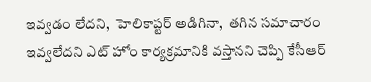ఇవ్వడం లేదని,  హెలికాప్టర్ అడిగినా,  తగిన సమాచారం ఇవ్వలేదని ఎట్ హోం కార్యక్రమానికి వస్తానని చెప్పి కేసీఆర్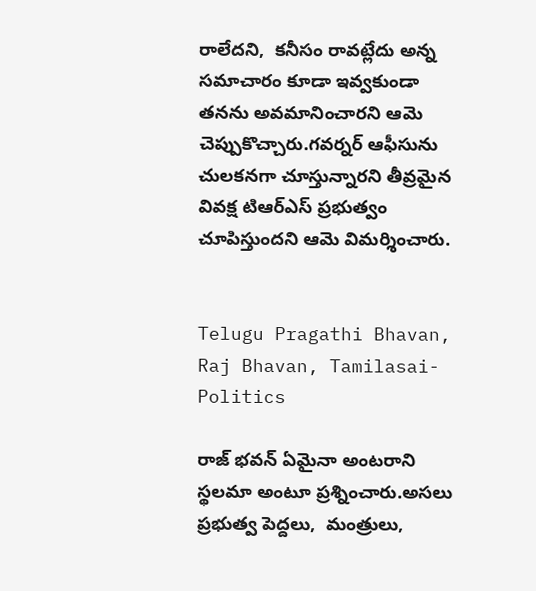రాలేదని,  కనీసం రావట్లేదు అన్న సమాచారం కూడా ఇవ్వకుండా తనను అవమానించారని ఆమె చెప్పుకొచ్చారు.గవర్నర్ ఆఫీసును చులకనగా చూస్తున్నారని తీవ్రమైన వివక్ష టిఆర్ఎస్ ప్రభుత్వం చూపిస్తుందని ఆమె విమర్శించారు.


Telugu Pragathi Bhavan, Raj Bhavan, Tamilasai-Politics

రాజ్ భవన్ ఏమైనా అంటరాని స్థలమా అంటూ ప్రశ్నించారు.అసలు ప్రభుత్వ పెద్దలు,  మంత్రులు,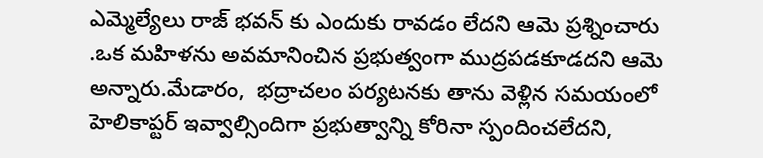ఎమ్మెల్యేలు రాజ్ భవన్ కు ఎందుకు రావడం లేదని ఆమె ప్రశ్నించారు .ఒక మహిళను అవమానించిన ప్రభుత్వంగా ముద్రపడకూడదని ఆమె అన్నారు.మేడారం,  భద్రాచలం పర్యటనకు తాను వెళ్లిన సమయంలో హెలికాప్టర్ ఇవ్వాల్సిందిగా ప్రభుత్వాన్ని కోరినా స్పందించలేదని,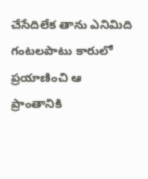చేసేదిలేక తాను ఎనిమిది గంటలపాటు కారులో ప్రయాణించి ఆ ప్రాంతానికి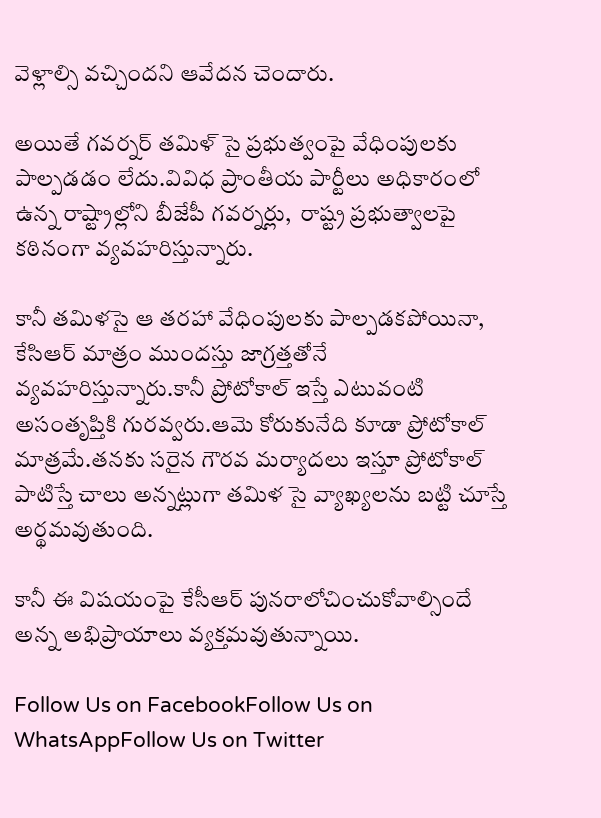వెళ్లాల్సి వచ్చిందని ఆవేదన చెందారు.

అయితే గవర్నర్ తమిళ్ సై ప్రభుత్వంపై వేధింపులకు పాల్పడడం లేదు.వివిధ ప్రాంతీయ పార్టీలు అధికారంలో ఉన్న రాష్ట్రాల్లోని బీజేపీ గవర్నర్లు,  రాష్ట్ర ప్రభుత్వాలపై కఠినంగా వ్యవహరిస్తున్నారు.

కానీ తమిళసై ఆ తరహా వేధింపులకు పాల్పడకపోయినా, కేసిఆర్ మాత్రం ముందస్తు జాగ్రత్తతోనే వ్యవహరిస్తున్నారు.కానీ ప్రోటోకాల్ ఇస్తే ఎటువంటి అసంతృప్తికి గురవ్వరు.ఆమె కోరుకునేది కూడా ప్రోటోకాల్ మాత్రమే.తనకు సరైన గౌరవ మర్యాదలు ఇస్తూ ప్రోటోకాల్ పాటిస్తే చాలు అన్నట్లుగా తమిళ సై వ్యాఖ్యలను బట్టి చూస్తే అర్థమవుతుంది.

కానీ ఈ విషయంపై కేసీఆర్ పునరాలోచించుకోవాల్సిందే అన్న అభిప్రాయాలు వ్యక్తమవుతున్నాయి.

Follow Us on FacebookFollow Us on WhatsAppFollow Us on Twitter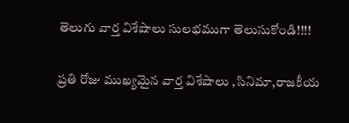తెలుగు వార్త విశేషాలు సులభముగా తెలుసుకోండి!!!!

ప్రతి రోజు ముఖ్యమైన వార్త విశేషాలు ,సినిమా,రాజకీయ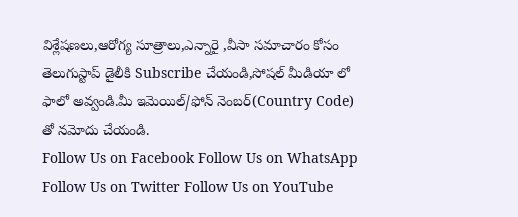విశ్లేషణలు,ఆరోగ్య సూత్రాలు,ఎన్నారై ,వీసా సమాచారం కోసం తెలుగుస్టాప్ డైలీకి Subscribe చేయండి,సోషల్ మీడియా లో ఫాలో అవ్వండి.మీ ఇమెయిల్/ఫోన్ నెంబర్(Country Code) తో నమోదు చేయండి.
Follow Us on Facebook Follow Us on WhatsApp  Follow Us on Twitter Follow Us on YouTube